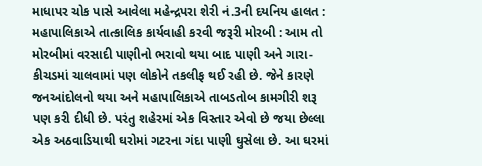માધાપર ચોક પાસે આવેલા મહેન્દ્રપરા શેરી નં.3ની દયનિય હાલત : મહાપાલિકાએ તાત્કાલિક કાર્યવાહી કરવી જરૂરી મોરબી : આમ તો મોરબીમાં વરસાદી પાણીનો ભરાવો થયા બાદ પાણી અને ગારા-કીચડમાં ચાલવામાં પણ લોકોને તકલીફ થઈ રહી છે. જેને કારણે જનઆંદોલનો થયા અને મહાપાલિકાએ તાબડતોબ કામગીરી શરૂ પણ કરી દીધી છે. પરંતુ શહેરમાં એક વિસ્તાર એવો છે જયા છેલ્લા એક અઠવાડિયાથી ઘરોમાં ગટરના ગંદા પાણી ઘુસેલા છે. આ ઘરમાં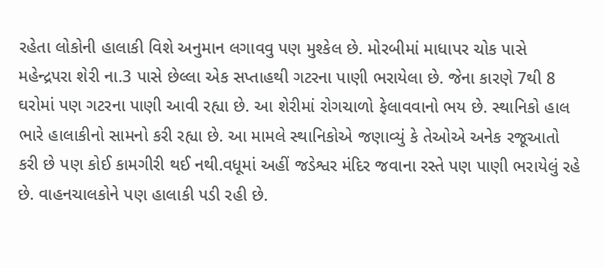રહેતા લોકોની હાલાકી વિશે અનુમાન લગાવવુ પણ મુશ્કેલ છે. મોરબીમાં માધાપર ચોક પાસે મહેન્દ્રપરા શેરી ના.3 પાસે છેલ્લા એક સપ્તાહથી ગટરના પાણી ભરાયેલા છે. જેના કારણે 7થી 8 ઘરોમાં પણ ગટરના પાણી આવી રહ્યા છે. આ શેરીમાં રોગચાળો ફેલાવવાનો ભય છે. સ્થાનિકો હાલ ભારે હાલાકીનો સામનો કરી રહ્યા છે. આ મામલે સ્થાનિકોએ જણાવ્યું કે તેઓએ અનેક રજૂઆતો કરી છે પણ કોઈ કામગીરી થઈ નથી.વધૂમાં અહીં જડેશ્વર મંદિર જવાના રસ્તે પણ પાણી ભરાયેલું રહે છે. વાહનચાલકોને પણ હાલાકી પડી રહી છે.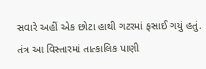સવારે અહીં એક છોટા હાથી ગટરમાં ફસાઈ ગયું હતું. તંત્ર આ વિસ્તારમાં તાત્કાલિક પાણી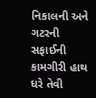નિકાલની અને ગટરની સફાઈની કામગીરી હાથ ધરે તેવી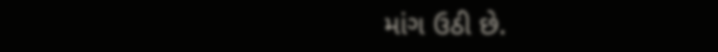માંગ ઉઠી છે.